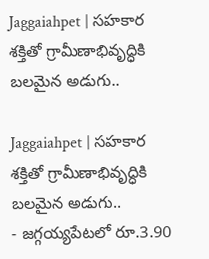Jaggaiahpet | సహకార శక్తితో గ్రామీణాభివృద్ధికి బలమైన అడుగు..

Jaggaiahpet | సహకార శక్తితో గ్రామీణాభివృద్ధికి బలమైన అడుగు..
- జగ్గయ్యపేటలో రూ.3.90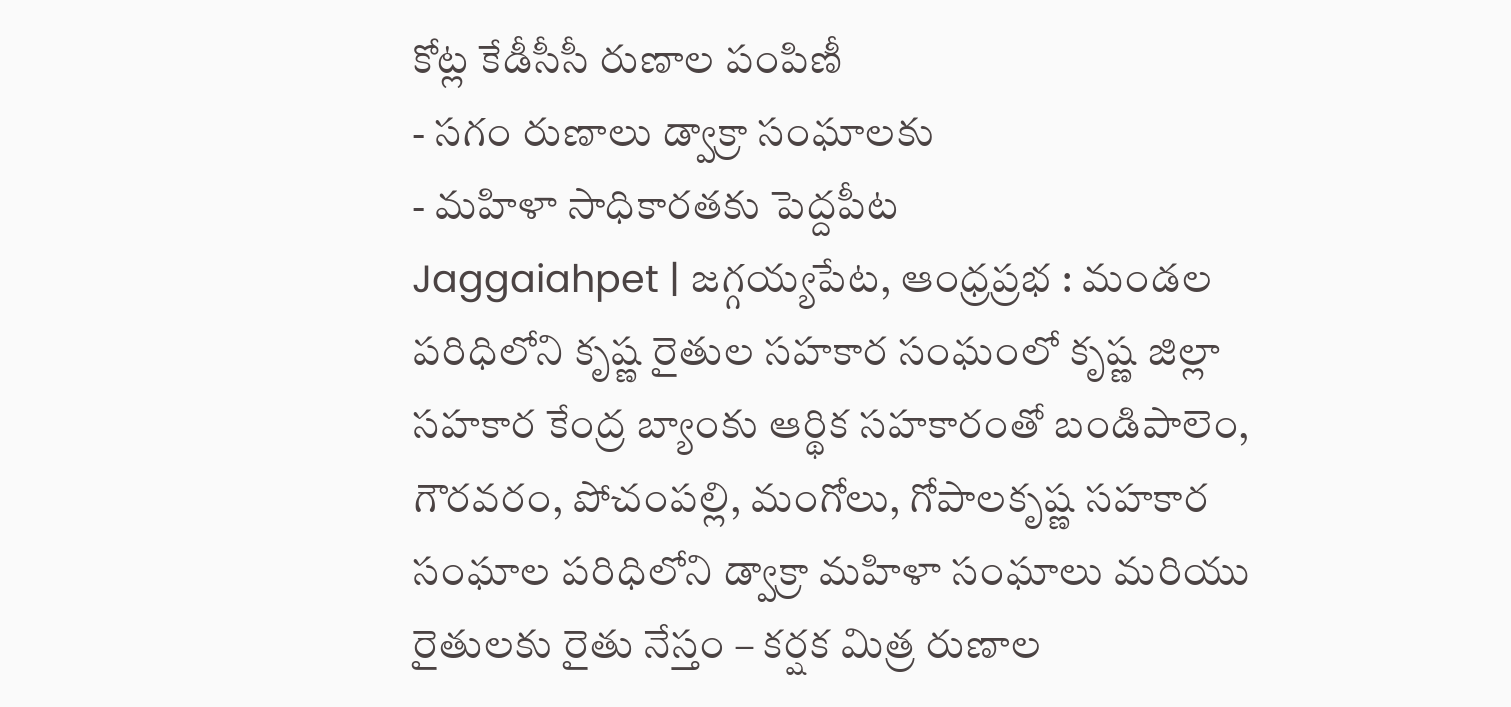కోట్ల కేడీసీసీ రుణాల పంపిణీ
- సగం రుణాలు డ్వాక్రా సంఘాలకు
- మహిళా సాధికారతకు పెద్దపీట
Jaggaiahpet | జగ్గయ్యపేట, ఆంధ్రప్రభ : మండల పరిధిలోని కృష్ణ రైతుల సహకార సంఘంలో కృష్ణ జిల్లా సహకార కేంద్ర బ్యాంకు ఆర్థిక సహకారంతో బండిపాలెం, గౌరవరం, పోచంపల్లి, మంగోలు, గోపాలకృష్ణ సహకార సంఘాల పరిధిలోని డ్వాక్రా మహిళా సంఘాలు మరియు రైతులకు రైతు నేస్తం – కర్షక మిత్ర రుణాల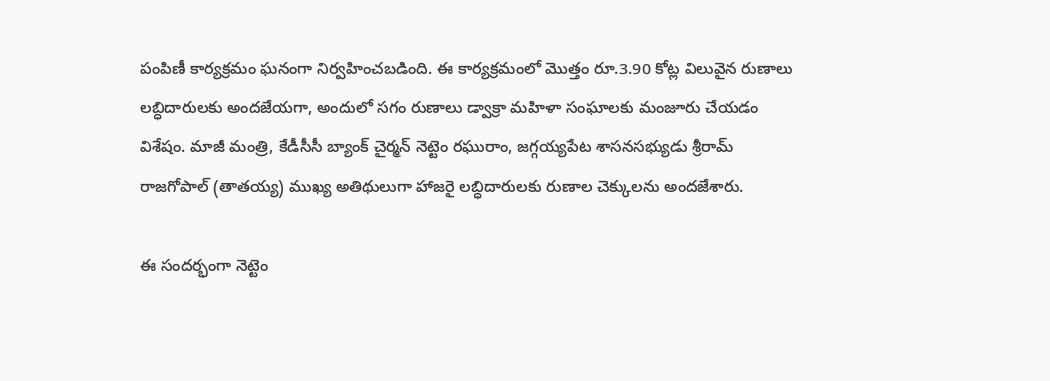పంపిణీ కార్యక్రమం ఘనంగా నిర్వహించబడింది. ఈ కార్యక్రమంలో మొత్తం రూ.3.90 కోట్ల విలువైన రుణాలు లబ్ధిదారులకు అందజేయగా, అందులో సగం రుణాలు డ్వాక్రా మహిళా సంఘాలకు మంజూరు చేయడం విశేషం. మాజీ మంత్రి, కేడీసీసీ బ్యాంక్ చైర్మన్ నెట్టెం రఘురాం, జగ్గయ్యపేట శాసనసభ్యుడు శ్రీరామ్ రాజగోపాల్ (తాతయ్య) ముఖ్య అతిథులుగా హాజరై లబ్ధిదారులకు రుణాల చెక్కులను అందజేశారు.

ఈ సందర్భంగా నెట్టెం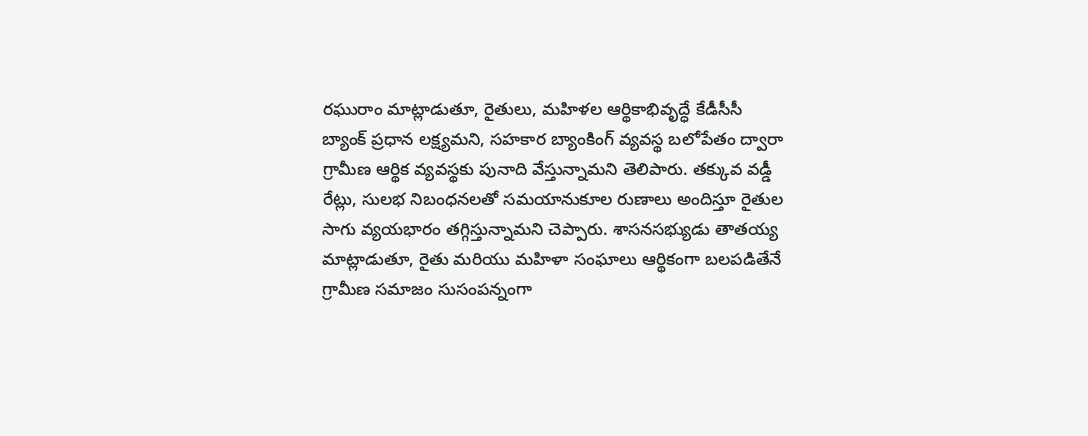రఘురాం మాట్లాడుతూ, రైతులు, మహిళల ఆర్థికాభివృద్ధే కేడీసీసీ బ్యాంక్ ప్రధాన లక్ష్యమని, సహకార బ్యాంకింగ్ వ్యవస్థ బలోపేతం ద్వారా గ్రామీణ ఆర్థిక వ్యవస్థకు పునాది వేస్తున్నామని తెలిపారు. తక్కువ వడ్డీ రేట్లు, సులభ నిబంధనలతో సమయానుకూల రుణాలు అందిస్తూ రైతుల సాగు వ్యయభారం తగ్గిస్తున్నామని చెప్పారు. శాసనసభ్యుడు తాతయ్య మాట్లాడుతూ, రైతు మరియు మహిళా సంఘాలు ఆర్థికంగా బలపడితేనే గ్రామీణ సమాజం సుసంపన్నంగా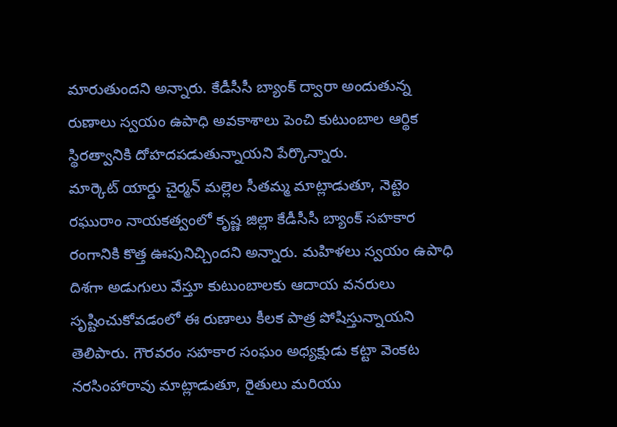మారుతుందని అన్నారు. కేడీసీసీ బ్యాంక్ ద్వారా అందుతున్న రుణాలు స్వయం ఉపాధి అవకాశాలు పెంచి కుటుంబాల ఆర్థిక స్థిరత్వానికి దోహదపడుతున్నాయని పేర్కొన్నారు.
మార్కెట్ యార్డు చైర్మన్ మల్లెల సీతమ్మ మాట్లాడుతూ, నెట్టెం రఘురాం నాయకత్వంలో కృష్ణ జిల్లా కేడీసీసీ బ్యాంక్ సహకార రంగానికి కొత్త ఊపునిచ్చిందని అన్నారు. మహిళలు స్వయం ఉపాధి దిశగా అడుగులు వేస్తూ కుటుంబాలకు ఆదాయ వనరులు సృష్టించుకోవడంలో ఈ రుణాలు కీలక పాత్ర పోషిస్తున్నాయని తెలిపారు. గౌరవరం సహకార సంఘం అధ్యక్షుడు కట్టా వెంకట నరసింహారావు మాట్లాడుతూ, రైతులు మరియు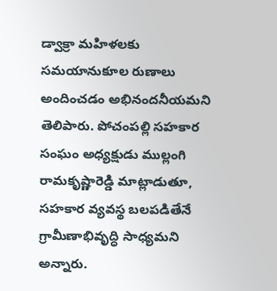డ్వాక్రా మహిళలకు సమయానుకూల రుణాలు అందించడం అభినందనీయమని తెలిపారు. పోచంపల్లి సహకార సంఘం అధ్యక్షుడు ముల్లంగి రామకృష్ణారెడ్డి మాట్లాడుతూ, సహకార వ్యవస్థ బలపడితేనే గ్రామీణాభివృద్ధి సాధ్యమని అన్నారు.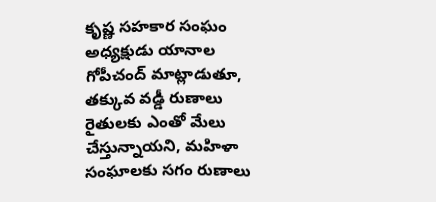కృష్ణ సహకార సంఘం అధ్యక్షుడు యానాల గోపీచంద్ మాట్లాడుతూ, తక్కువ వడ్డీ రుణాలు రైతులకు ఎంతో మేలు చేస్తున్నాయని, మహిళా సంఘాలకు సగం రుణాలు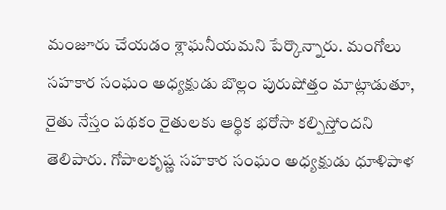మంజూరు చేయడం శ్లాఘనీయమని పేర్కొన్నారు. మంగోలు సహకార సంఘం అధ్యక్షుడు బొల్లం పురుషోత్తం మాట్లాడుతూ, రైతు నేస్తం పథకం రైతులకు ఆర్థిక భరోసా కల్పిస్తోందని తెలిపారు. గోపాలకృష్ణ సహకార సంఘం అధ్యక్షుడు ధూళిపాళ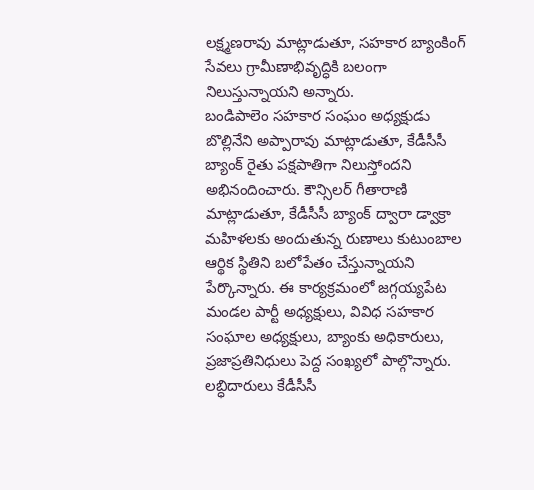లక్ష్మణరావు మాట్లాడుతూ, సహకార బ్యాంకింగ్ సేవలు గ్రామీణాభివృద్ధికి బలంగా నిలుస్తున్నాయని అన్నారు.
బండిపాలెం సహకార సంఘం అధ్యక్షుడు బొల్లినేని అప్పారావు మాట్లాడుతూ, కేడీసీసీ బ్యాంక్ రైతు పక్షపాతిగా నిలుస్తోందని అభినందించారు. కౌన్సిలర్ గీతారాణి మాట్లాడుతూ, కేడీసీసీ బ్యాంక్ ద్వారా డ్వాక్రా మహిళలకు అందుతున్న రుణాలు కుటుంబాల ఆర్థిక స్థితిని బలోపేతం చేస్తున్నాయని పేర్కొన్నారు. ఈ కార్యక్రమంలో జగ్గయ్యపేట మండల పార్టీ అధ్యక్షులు, వివిధ సహకార సంఘాల అధ్యక్షులు, బ్యాంకు అధికారులు, ప్రజాప్రతినిధులు పెద్ద సంఖ్యలో పాల్గొన్నారు. లబ్ధిదారులు కేడీసీసీ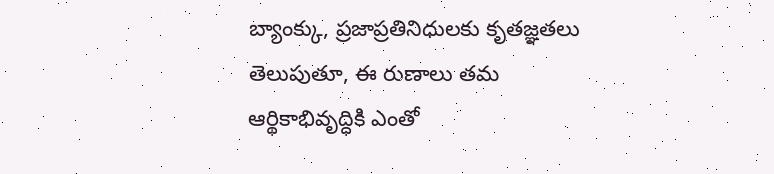బ్యాంక్కు, ప్రజాప్రతినిధులకు కృతజ్ఞతలు తెలుపుతూ, ఈ రుణాలు తమ ఆర్థికాభివృద్ధికి ఎంతో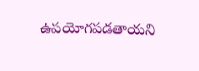ఉపయోగపడతాయని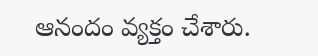ఆనందం వ్యక్తం చేశారు.